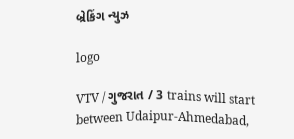બ્રેકિંગ ન્યુઝ

logo

VTV / ગુજરાત / 3 trains will start between Udaipur-Ahmedabad,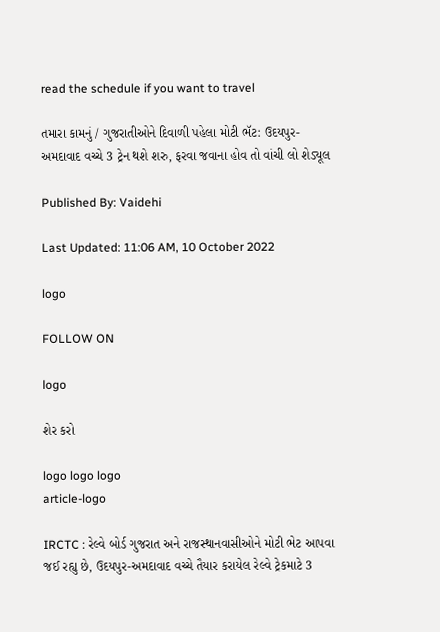read the schedule if you want to travel

તમારા કામનું / ગુજરાતીઓને દિવાળી પહેલા મોટી ભૅટ: ઉદયપુર-અમદાવાદ વચ્ચે 3 ટ્રેન થશે શરુ, ફરવા જવાના હોવ તો વાંચી લો શેડ્યૂલ

Published By: Vaidehi

Last Updated: 11:06 AM, 10 October 2022

logo

FOLLOW ON

logo

શેર કરો

logo logo logo
article-logo

IRCTC : રેલ્વે બોર્ડ ગુજરાત અને રાજસ્થાનવાસીઓને મોટી ભેટ આપવા જઈ રહ્યુ છે, ઉદયપુર-અમદાવાદ વચ્ચે તૈયાર કરાયેલ રેલ્વે ટ્રેકમાટે 3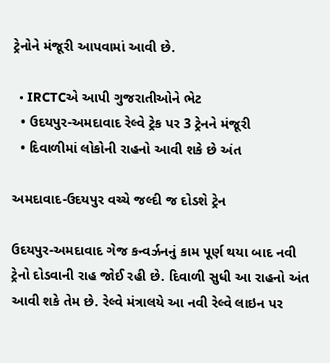ટ્રેનોને મંજૂરી આપવામાં આવી છે.

  • IRCTCએ આપી ગુજરાતીઓને ભેટ
  • ઉદયપુર-અમદાવાદ રેલ્વે ટ્રેક પર 3 ટ્રેનને મંજૂરી
  • દિવાળીમાં લોકોની રાહનો આવી શકે છે અંત

અમદાવાદ-ઉદયપુર વચ્ચે જલ્દી જ દોડશે ટ્રેન

ઉદયપુર-અમદાવાદ ગેજ કન્વર્ઝનનું કામ પૂર્ણ થયા બાદ નવી ટ્રેનો દોડવાની રાહ જોઈ રહી છે. દિવાળી સુધી આ રાહનો અંત આવી શકે તેમ છે. રેલ્વે મંત્રાલયે આ નવી રેલ્વે લાઇન પર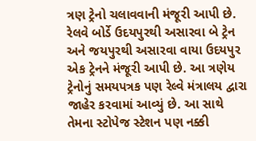ત્રણ ટ્રેનો ચલાવવાની મંજૂરી આપી છે. રેલવે બોર્ડે ઉદયપુરથી અસારવા બે ટ્રેન અને જયપુરથી અસારવા વાયા ઉદયપુર એક ટ્રેનને મંજૂરી આપી છે. આ ત્રણેય ટ્રેનોનું સમયપત્રક પણ રેલ્વે મંત્રાલય દ્વારા જાહેર કરવામાં આવ્યું છે. આ સાથે તેમના સ્ટોપેજ સ્ટેશન પણ નક્કી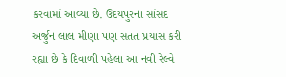કરવામાં આવ્યા છે. ઉદયપુરના સાંસદ અર્જુન લાલ મીણા પણ સતત પ્રયાસ કરી રહ્યા છે કે દિવાળી પહેલા આ નવી રેલ્વે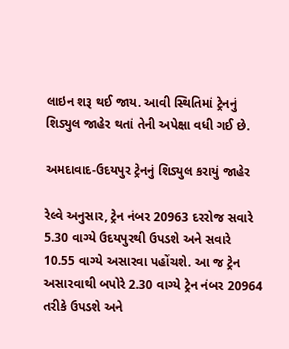લાઇન શરૂ થઈ જાય. આવી સ્થિતિમાં ટ્રેનનું શિડ્યુલ જાહેર થતાં તેની અપેક્ષા વધી ગઈ છે.

અમદાવાદ-ઉદયપુર ટ્રેનનું શિડ્યુલ કરાયું જાહેર

રેલ્વે અનુસાર, ટ્રેન નંબર 20963 દરરોજ સવારે 5.30 વાગ્યે ઉદયપુરથી ઉપડશે અને સવારે 10.55 વાગ્યે અસારવા પહોંચશે. આ જ ટ્રેન અસારવાથી બપોરે 2.30 વાગ્યે ટ્રેન નંબર 20964 તરીકે ઉપડશે અને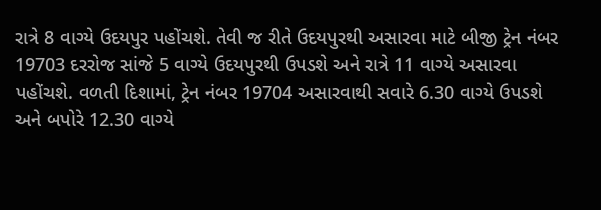રાત્રે 8 વાગ્યે ઉદયપુર પહોંચશે. તેવી જ રીતે ઉદયપુરથી અસારવા માટે બીજી ટ્રેન નંબર 19703 દરરોજ સાંજે 5 વાગ્યે ઉદયપુરથી ઉપડશે અને રાત્રે 11 વાગ્યે અસારવા પહોંચશે. વળતી દિશામાં, ટ્રેન નંબર 19704 અસારવાથી સવારે 6.30 વાગ્યે ઉપડશે અને બપોરે 12.30 વાગ્યે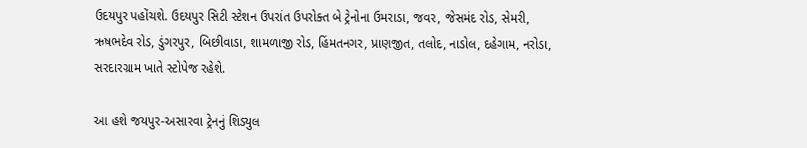ઉદયપુર પહોંચશે. ઉદયપુર સિટી સ્ટેશન ઉપરાંત ઉપરોક્ત બે ટ્રેનોના ઉમરાડા, જવર, જેસમંદ રોડ, સેમરી, ઋષભદેવ રોડ, ડુંગરપુર, બિછીવાડા, શામળાજી રોડ, હિંમતનગર, પ્રાણજીત, તલોદ, નાડોલ, દહેગામ, નરોડા, સરદારગ્રામ ખાતે સ્ટોપેજ રહેશે.

આ હશે જયપુર-અસારવા ટ્રેનનું શિડ્યુલ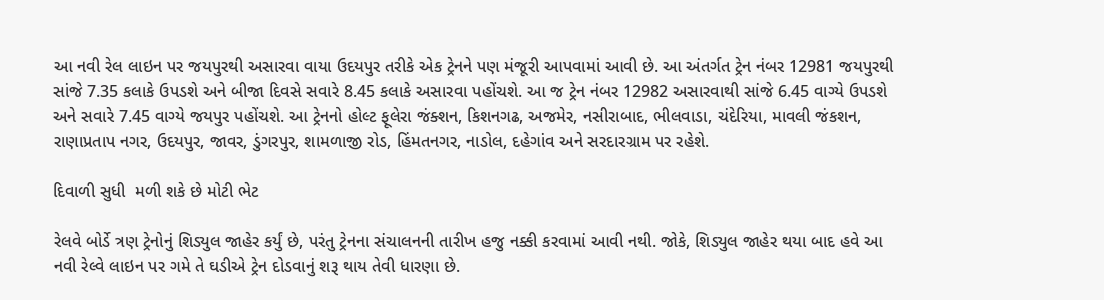આ નવી રેલ લાઇન પર જયપુરથી અસારવા વાયા ઉદયપુર તરીકે એક ટ્રેનને પણ મંજૂરી આપવામાં આવી છે. આ અંતર્ગત ટ્રેન નંબર 12981 જયપુરથી સાંજે 7.35 કલાકે ઉપડશે અને બીજા દિવસે સવારે 8.45 કલાકે અસારવા પહોંચશે. આ જ ટ્રેન નંબર 12982 અસારવાથી સાંજે 6.45 વાગ્યે ઉપડશે અને સવારે 7.45 વાગ્યે જયપુર પહોંચશે. આ ટ્રેનનો હોલ્ટ ફૂલેરા જંક્શન, કિશનગઢ, અજમેર, નસીરાબાદ, ભીલવાડા, ચંદેરિયા, માવલી જંકશન, રાણાપ્રતાપ નગર, ઉદયપુર, જાવર, ડુંગરપુર, શામળાજી રોડ, હિંમતનગર, નાડોલ, દહેગાંવ અને સરદારગ્રામ પર રહેશે.

દિવાળી સુધી  મળી શકે છે મોટી ભેટ

રેલવે બોર્ડે ત્રણ ટ્રેનોનું શિડ્યુલ જાહેર કર્યું છે, પરંતુ ટ્રેનના સંચાલનની તારીખ હજુ નક્કી કરવામાં આવી નથી. જોકે, શિડ્યુલ જાહેર થયા બાદ હવે આ નવી રેલ્વે લાઇન પર ગમે તે ઘડીએ ટ્રેન દોડવાનું શરૂ થાય તેવી ધારણા છે.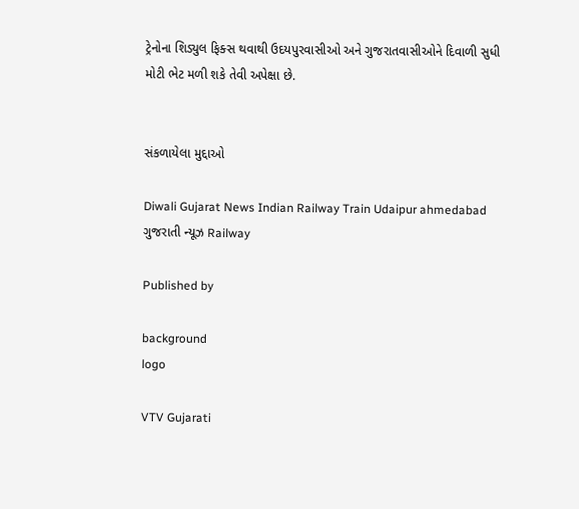ટ્રેનોના શિડ્યુલ ફિક્સ થવાથી ઉદયપુરવાસીઓ અને ગુજરાતવાસીઓને દિવાળી સુધી મોટી ભેટ મળી શકે તેવી અપેક્ષા છે.


સંકળાયેલા મુદ્દાઓ

Diwali Gujarat News Indian Railway Train Udaipur ahmedabad ગુજરાતી ન્યૂઝ Railway

Published by

background
logo

VTV Gujarati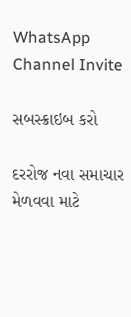WhatsApp Channel Invite

સબસ્ક્રાઇબ કરો

દરરોજ નવા સમાચાર મેળવવા માટે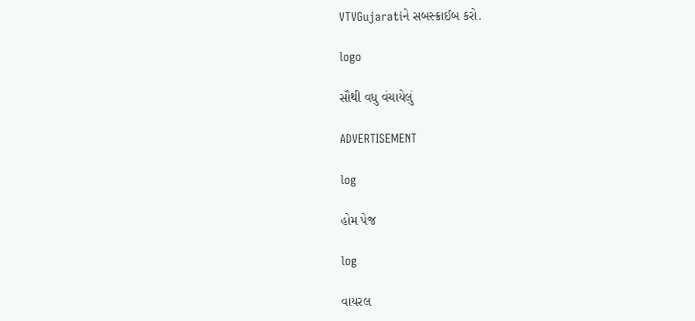VTVGujaratiને સબસ્ક્રાઈબ કરો.

logo

સૌથી વધુ વંચાયેલું

ADVERTISEMENT

log

હોમ પેજ

log

વાયરલ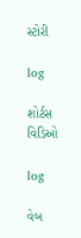સ્ટોરી

log

શોર્ટસ વિડિઓ

log

વેબ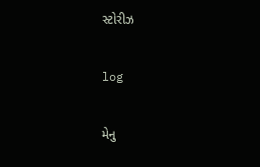સ્ટોરીઝ

log

મેનુ